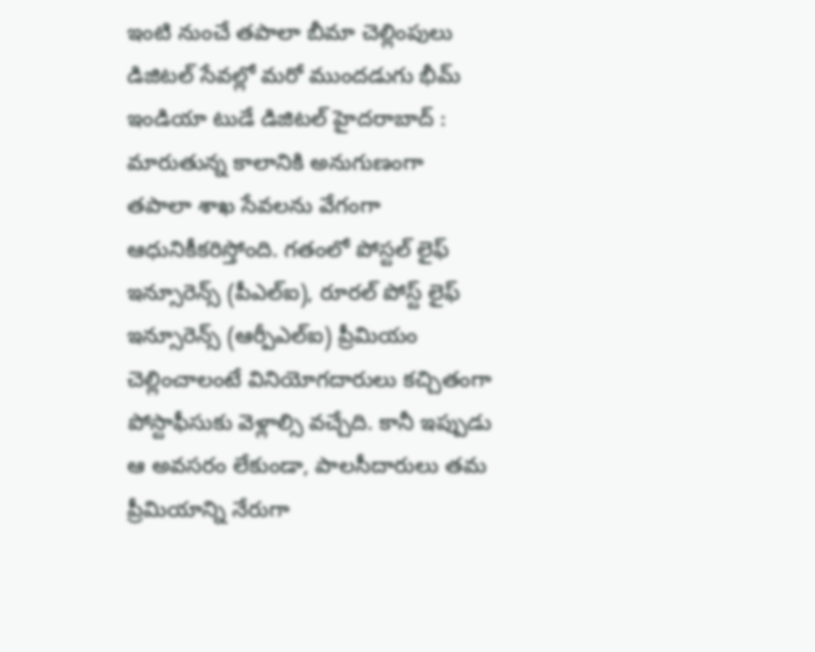ఇంటి నుంచే తపాలా బీమా చెల్లింపులు
డిజిటల్ సేవల్లో మరో ముందడుగు భీమ్ ఇండియా టుడే డిజిటల్ హైదరాబాద్ : మారుతున్న కాలానికి అనుగుణంగా తపాలా శాఖ సేవలను వేగంగా ఆధునికీకరిస్తోంది. గతంలో పోస్టల్ లైఫ్ ఇన్సూరెన్స్ (పీఎల్ఐ), రూరల్ పోస్ట్ లైఫ్ ఇన్సూరెన్స్ (ఆర్పీఎల్ఐ) ప్రీమియం చెల్లించాలంటే వినియోగదారులు కచ్చితంగా పోస్టాఫీసుకు వెళ్లాల్సి వచ్చేది. కానీ ఇప్పుడు ఆ అవసరం లేకుండా, పాలసీదారులు తమ ప్రీమియాన్ని నేరుగా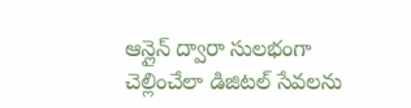ఆన్లైన్ ద్వారా సులభంగా చెల్లించేలా డిజిటల్ సేవలను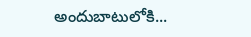అందుబాటులోకి...